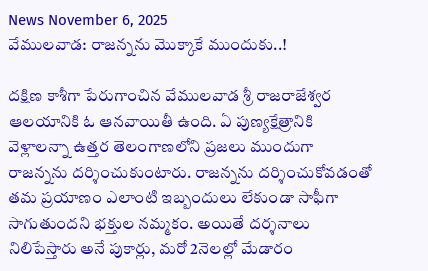News November 6, 2025
వేములవాడ: రాజన్నను మొక్కాకే ముందుకు..!

దక్షిణ కాశీగా పేరుగాంచిన వేములవాడ శ్రీ రాజరాజేశ్వర ఆలయానికి ఓ ఆనవాయితీ ఉంది. ఏ పుణ్యక్షేత్రానికి వెళ్లాలన్నా ఉత్తర తెలంగాణలోని ప్రజలు ముందుగా రాజన్నను దర్శించుకుంటారు. రాజన్నను దర్శించుకోవడంతో తమ ప్రయాణం ఎలాంటి ఇబ్బందులు లేకుండా సాఫీగా సాగుతుందని భక్తుల నమ్మకం. అయితే దర్శనాలు నిలిపేస్తారు అనే పుకార్లు, మరో 2నెలల్లో మేడారం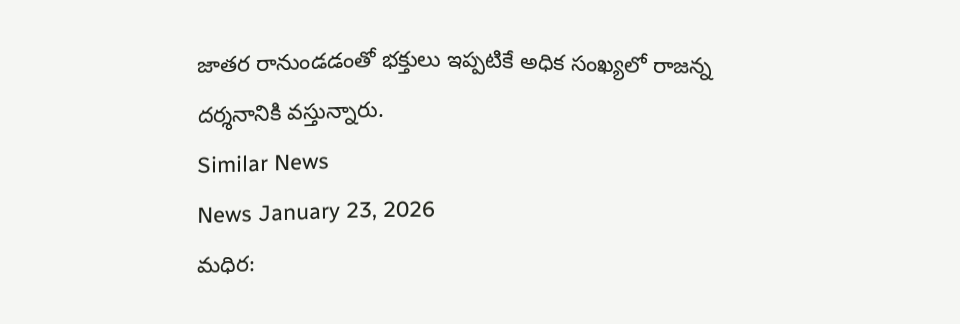జాతర రానుండడంతో భక్తులు ఇప్పటికే అధిక సంఖ్యలో రాజన్న దర్శనానికి వస్తున్నారు.
Similar News
News January 23, 2026
మధిర: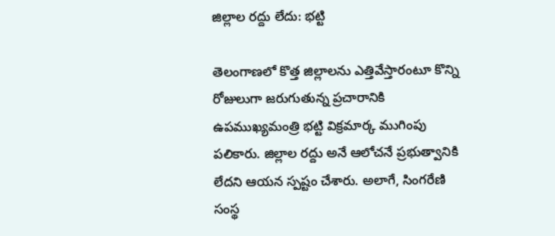జిల్లాల రద్దు లేదు: భట్టి

తెలంగాణలో కొత్త జిల్లాలను ఎత్తివేస్తారంటూ కొన్ని రోజులుగా జరుగుతున్న ప్రచారానికి ఉపముఖ్యమంత్రి భట్టి విక్రమార్క ముగింపు పలికారు. జిల్లాల రద్దు అనే ఆలోచనే ప్రభుత్వానికి లేదని ఆయన స్పష్టం చేశారు. అలాగే, సింగరేణి సంస్థ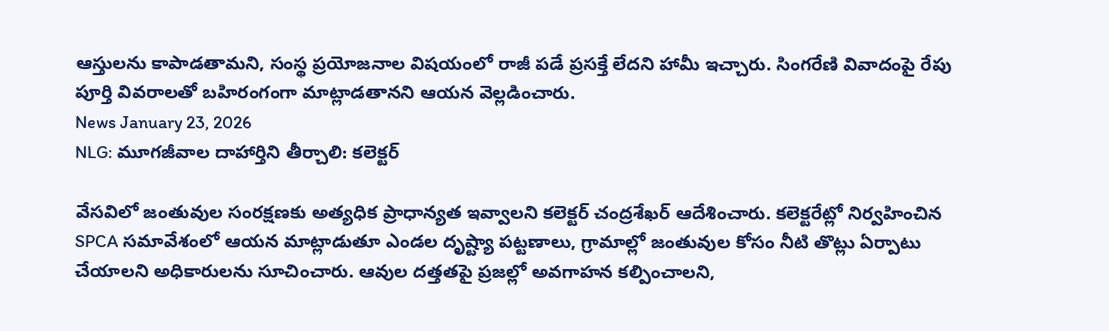ఆస్తులను కాపాడతామని, సంస్థ ప్రయోజనాల విషయంలో రాజీ పడే ప్రసక్తే లేదని హామీ ఇచ్చారు. సింగరేణి వివాదంపై రేపు పూర్తి వివరాలతో బహిరంగంగా మాట్లాడతానని ఆయన వెల్లడించారు.
News January 23, 2026
NLG: మూగజీవాల దాహార్తిని తీర్చాలి: కలెక్టర్

వేసవిలో జంతువుల సంరక్షణకు అత్యధిక ప్రాధాన్యత ఇవ్వాలని కలెక్టర్ చంద్రశేఖర్ ఆదేశించారు. కలెక్టరేట్లో నిర్వహించిన SPCA సమావేశంలో ఆయన మాట్లాడుతూ ఎండల దృష్ట్యా పట్టణాలు, గ్రామాల్లో జంతువుల కోసం నీటి తొట్లు ఏర్పాటు చేయాలని అధికారులను సూచించారు. ఆవుల దత్తతపై ప్రజల్లో అవగాహన కల్పించాలని,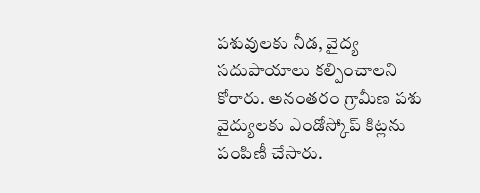పశువులకు నీడ, వైద్య సదుపాయాలు కల్పించాలని కోరారు. అనంతరం గ్రామీణ పశు వైద్యులకు ఎండోస్కోప్ కిట్లను పంపిణీ చేసారు.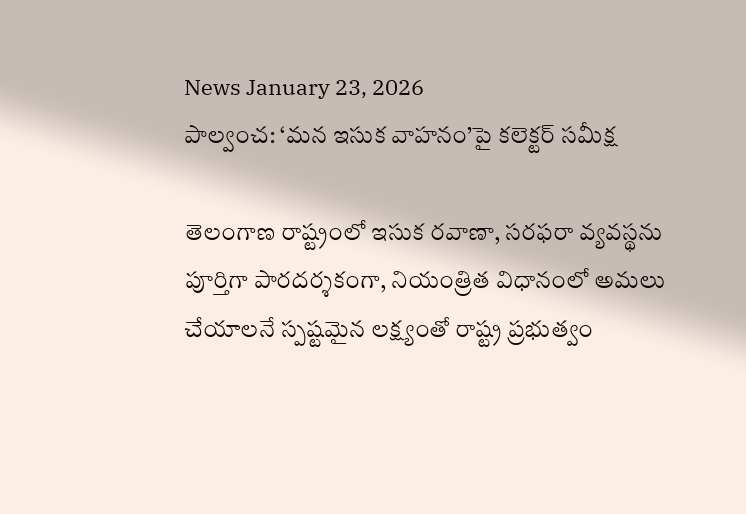News January 23, 2026
పాల్వంచ: ‘మన ఇసుక వాహనం’పై కలెక్టర్ సమీక్ష

తెలంగాణ రాష్ట్రంలో ఇసుక రవాణా, సరఫరా వ్యవస్థను పూర్తిగా పారదర్శకంగా, నియంత్రిత విధానంలో అమలు చేయాలనే స్పష్టమైన లక్ష్యంతో రాష్ట్ర ప్రభుత్వం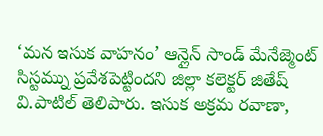‘మన ఇసుక వాహనం’ ఆన్లైన్ సాండ్ మేనేజ్మెంట్ సిస్టమ్ను ప్రవేశపెట్టిందని జిల్లా కలెక్టర్ జితేష్ వి.పాటిల్ తెలిపారు. ఇసుక అక్రమ రవాణా,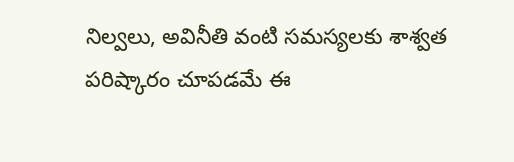నిల్వలు, అవినీతి వంటి సమస్యలకు శాశ్వత పరిష్కారం చూపడమే ఈ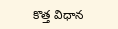కొత్త విధాన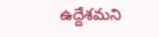ఉద్దేశమని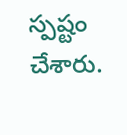స్పష్టం చేశారు.